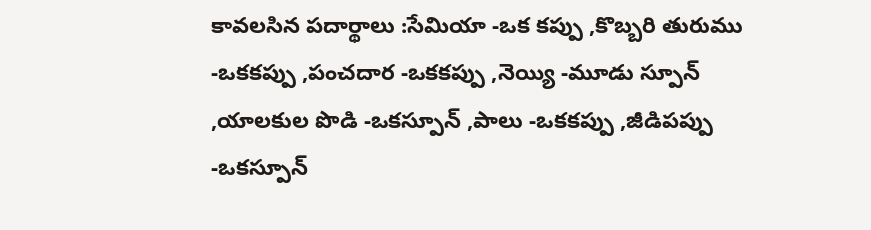కావలసిన పదార్థాలు :సేమియా -ఒక కప్పు ,కొబ్బరి తురుము -ఒకకప్పు ,పంచదార -ఒకకప్పు ,నెయ్యి -మూడు స్పూన్ ,యాలకుల పొడి -ఒకస్పూన్ ,పాలు -ఒకకప్పు ,జీడిపప్పు -ఒకస్పూన్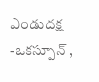ఎండుదక్ష -ఒకస్పూన్ ,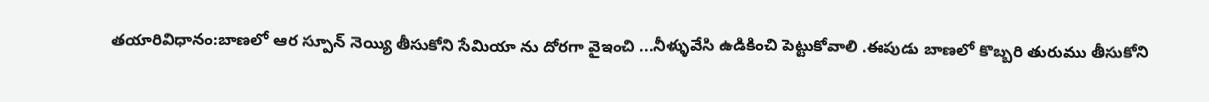తయారివిధానం:బాణలో ఆర స్పూన్ నెయ్యి తీసుకోని సేమియా ను దోరగా వైఇంచి ...నీళ్ళువేసి ఉడికించి పెట్టుకోవాలి .ఈపుడు బాణలో కొబ్బరి తురుము తీసుకోని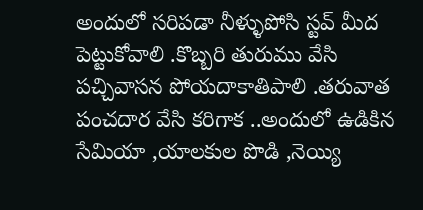అందులో సరిపడా నీళ్ళుపోసి స్టవ్ మీద పెట్టుకోవాలి .కొబ్బరి తురుము వేసి పచ్చివాసన పోయదాకాతిపాలి .తరువాత పంచదార వేసి కరిగాక ..అందులో ఉడికిన సేమియా ,యాలకుల పొడి ,నెయ్యి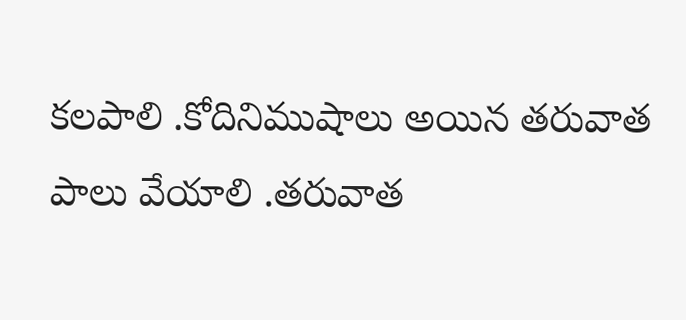కలపాలి .కోదినిముషాలు అయిన తరువాత పాలు వేయాలి .తరువాత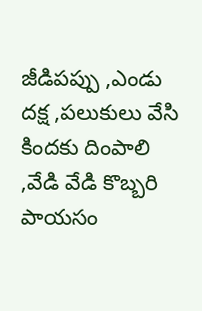జీడిపప్పు ,ఎండు దక్ష ,పలుకులు వేసి కిందకు దింపాలి ,వేడి వేడి కొబ్బరి పాయసం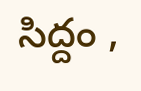సిద్దం ,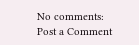No comments:
Post a Comment